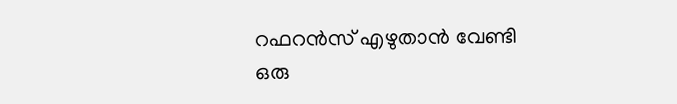റഫറന്‍സ് എഴുതാന്‍ വേണ്ടി ഒരു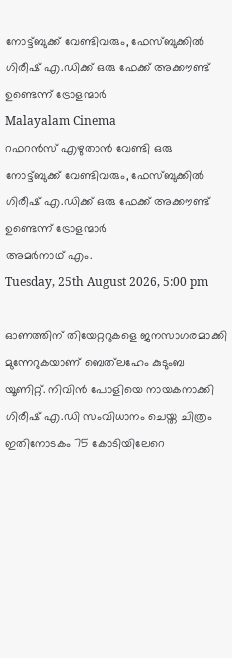നോട്ട്ബുക്ക് വേണ്ടിവരും, ഫേസ്ബുക്കില്‍ ഗിരീഷ് എ.ഡിക്ക് ഒരു ഫേക്ക് അക്കൗണ്ട് ഉണ്ടെന്ന് ട്രോളന്മാര്‍
Malayalam Cinema
റഫറന്‍സ് എഴുതാന്‍ വേണ്ടി ഒരു നോട്ട്ബുക്ക് വേണ്ടിവരും, ഫേസ്ബുക്കില്‍ ഗിരീഷ് എ.ഡിക്ക് ഒരു ഫേക്ക് അക്കൗണ്ട് ഉണ്ടെന്ന് ട്രോളന്മാര്‍
അമര്‍നാഥ് എം.
Tuesday, 25th August 2026, 5:00 pm

ഓണത്തിന് തിയേറ്ററുകളെ ജനസാഗരമാക്കി മുന്നേറുകയാണ് ബെത്‌ലഹേം കുടുംബ യൂണിറ്റ്. നിവിന്‍ പോളിയെ നായകനാക്കി ഗിരീഷ് എ.ഡി സംവിധാനം ചെയ്ത ചിത്രം ഇതിനോടകം 75 കോടിയിലേറെ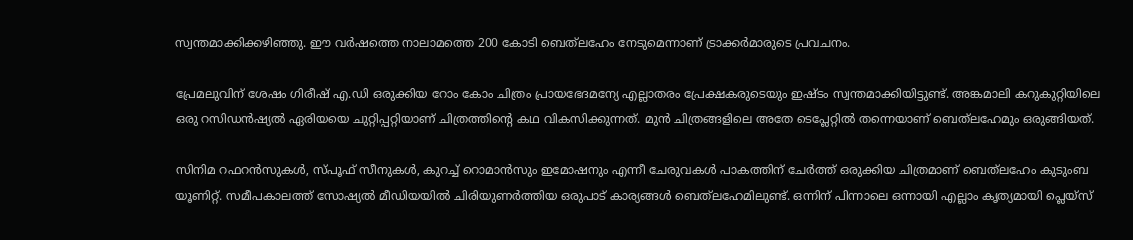സ്വന്തമാക്കിക്കഴിഞ്ഞു. ഈ വര്‍ഷത്തെ നാലാമത്തെ 200 കോടി ബെത്‌ലഹേം നേടുമെന്നാണ് ട്രാക്കര്‍മാരുടെ പ്രവചനം.

പ്രേമലുവിന് ശേഷം ഗിരീഷ് എ.ഡി ഒരുക്കിയ റോം കോം ചിത്രം പ്രായഭേദമന്യേ എല്ലാതരം പ്രേക്ഷകരുടെയും ഇഷ്ടം സ്വന്തമാക്കിയിട്ടുണ്ട്. അങ്കമാലി കറുകുറ്റിയിലെ ഒരു റസിഡന്‍ഷ്യല്‍ ഏരിയയെ ചുറ്റിപ്പറ്റിയാണ് ചിത്രത്തിന്റെ കഥ വികസിക്കുന്നത്. മുന്‍ ചിത്രങ്ങളിലെ അതേ ടെപ്ലേറ്റില്‍ തന്നെയാണ് ബെത്‌ലഹേമും ഒരുങ്ങിയത്.

സിനിമ റഫറന്‍സുകള്‍, സ്പൂഫ് സീനുകള്‍, കുറച്ച് റൊമാന്‍സും ഇമോഷനും എന്നീ ചേരുവകള്‍ പാകത്തിന് ചേര്‍ത്ത് ഒരുക്കിയ ചിത്രമാണ് ബെത്‌ലഹേം കുടുംബ യൂണിറ്റ്. സമീപകാലത്ത് സോഷ്യല്‍ മീഡിയയില്‍ ചിരിയുണര്‍ത്തിയ ഒരുപാട് കാര്യങ്ങള്‍ ബെത്‌ലഹേമിലുണ്ട്. ഒന്നിന് പിന്നാലെ ഒന്നായി എല്ലാം കൃത്യമായി പ്ലെയ്‌സ്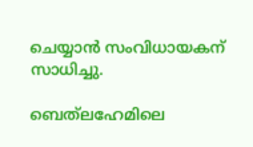ചെയ്യാന്‍ സംവിധായകന് സാധിച്ചു.

ബെത്‌ലഹേമിലെ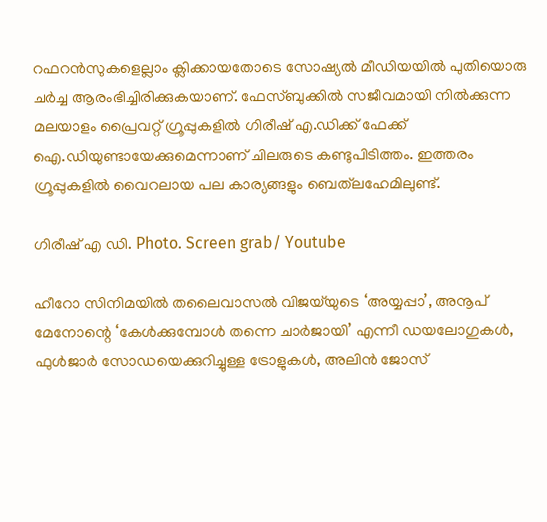റഫറന്‍സുകളെല്ലാം ക്ലിക്കായതോടെ സോഷ്യല്‍ മീഡിയയില്‍ പുതിയൊരു ചര്‍ച്ച ആരംഭിച്ചിരിക്കുകയാണ്. ഫേസ്ബുക്കില്‍ സജീവമായി നില്‍ക്കുന്ന മലയാളം പ്രൈവറ്റ് ഗ്രൂപ്പുകളില്‍ ഗിരീഷ് എ.ഡിക്ക് ഫേക്ക് ഐ.ഡിയുണ്ടായേക്കുമെന്നാണ് ചിലരുടെ കണ്ടുപിടിത്തം. ഇത്തരം ഗ്രൂപ്പുകളില്‍ വൈറലായ പല കാര്യങ്ങളും ബെത്‌ലഹേമിലുണ്ട്.

ഗിരീഷ് എ ഡി. Photo. Screen grab/ Youtube

ഹീറോ സിനിമയില്‍ തലൈവാസല്‍ വിജയ്‌യുടെ ‘അയ്യപ്പാ’, അനൂപ് മേനോന്റെ ‘കേള്‍ക്കുമ്പോള്‍ തന്നെ ചാര്‍ജായി’ എന്നീ ഡയലോഗുകള്‍, ഫുള്‍ജാര്‍ സോഡയെക്കുറിച്ചുള്ള ട്രോളുകള്‍, അലിന്‍ ജോസ്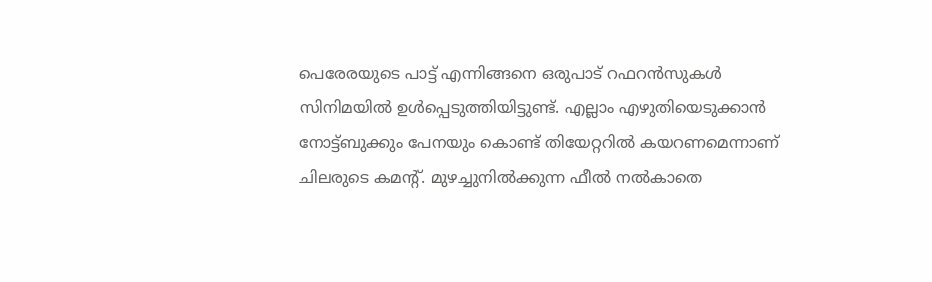പെരേരയുടെ പാട്ട് എന്നിങ്ങനെ ഒരുപാട് റഫറന്‍സുകള്‍ സിനിമയില്‍ ഉള്‍പ്പെടുത്തിയിട്ടുണ്ട്. എല്ലാം എഴുതിയെടുക്കാന്‍ നോട്ട്ബുക്കും പേനയും കൊണ്ട് തിയേറ്ററില്‍ കയറണമെന്നാണ് ചിലരുടെ കമന്റ്. മുഴച്ചുനില്‍ക്കുന്ന ഫീല്‍ നല്‍കാതെ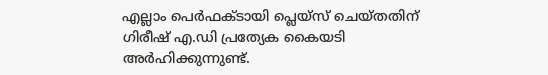എല്ലാം പെര്‍ഫക്ടായി പ്ലെയ്‌സ് ചെയ്തതിന് ഗിരീഷ് എ.ഡി പ്രത്യേക കൈയടി അര്‍ഹിക്കുന്നുണ്ട്.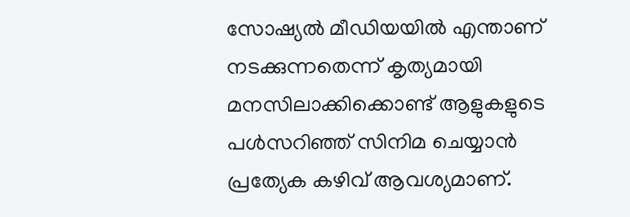സോഷ്യല്‍ മീഡിയയില്‍ എന്താണ് നടക്കുന്നതെന്ന് കൃത്യമായി മനസിലാക്കിക്കൊണ്ട് ആളുകളുടെ പള്‍സറിഞ്ഞ് സിനിമ ചെയ്യാന്‍ പ്രത്യേക കഴിവ് ആവശ്യമാണ്.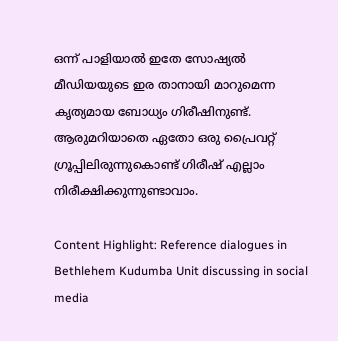ഒന്ന് പാളിയാല്‍ ഇതേ സോഷ്യല്‍ മീഡിയയുടെ ഇര താനായി മാറുമെന്ന കൃത്യമായ ബോധ്യം ഗിരീഷിനുണ്ട്. ആരുമറിയാതെ ഏതോ ഒരു പ്രൈവറ്റ് ഗ്രൂപ്പിലിരുന്നുകൊണ്ട് ഗിരീഷ് എല്ലാം നിരീക്ഷിക്കുന്നുണ്ടാവാം.

Content Highlight: Reference dialogues in Bethlehem Kudumba Unit discussing in social media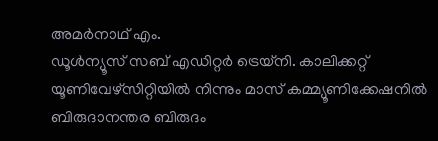അമര്‍നാഥ് എം.
ഡൂള്‍ന്യൂസ് സബ് എഡിറ്റര്‍ ട്രെയ്‌നി. കാലിക്കറ്റ് യൂണിവേഴ്‌സിറ്റിയില്‍ നിന്നും മാസ് കമ്മ്യൂണിക്കേഷനില്‍ ബിരുദാനന്തര ബിരുദം